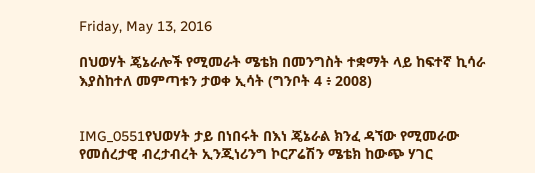Friday, May 13, 2016

በህወሃት ጄኔራሎች የሚመራት ሜቴክ በመንግስት ተቋማት ላይ ከፍተኛ ኪሳራ እያስከተለ መምጣቱን ታወቀ ኢሳት (ግንቦት 4 ፥ 2008)


IMG_0551የህወሃት ታይ በነበሩት በእነ ጄኔራል ክንፈ ዳኘው የሚመራው የመሰረታዊ ብረታብረት ኢንጂነሪንግ ኮርፖሬሽን ሜቴክ ከውጭ ሃገር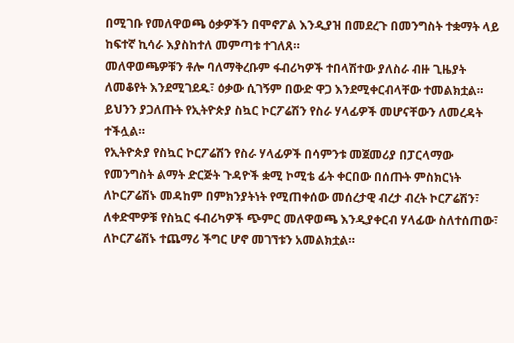በሚገቡ የመለዋወጫ ዕቃዎችን በሞኖፖል እንዲያዝ በመደረጉ በመንግስት ተቋማት ላይ ከፍተኛ ኪሳራ እያስከተለ መምጣቱ ተገለጸ።
መለዋወጫዎቹን ቶሎ ባለማቅረቡም ፋብሪካዎች ተበላሽተው ያለስራ ብዙ ጊዜያት ለመቆየት እንደሚገደዱ፣ ዕቃው ሲገኝም በውድ ዋጋ እንደሚቀርብላቸው ተመልክቷል።
ይህንን ያጋለጡት የኢትዮጵያ ስኳር ኮርፖሬሽን የስራ ሃላፊዎች መሆናቸውን ለመረዳት ተችሏል።
የኢትዮጵያ የስኳር ኮርፖሬሽን የስራ ሃላፊዎች በሳምንቱ መጀመሪያ በፓርላማው የመንግስት ልማት ድርጅት ጉዳዮች ቋሚ ኮሚቴ ፊት ቀርበው በሰጡት ምስክርነት ለኮርፖሬሽኑ መዳከም በምክንያትነት የሚጠቀሰው መሰረታዊ ብረታ ብረት ኮርፖሬሽን፣ ለቀድሞዎቹ የስኳር ፋብሪካዎች ጭምር መለዋወጫ እንዲያቀርብ ሃላፊው ስለተሰጠው፣ ለኮርፖሬሽኑ ተጨማሪ ችግር ሆኖ መገኘቱን አመልክቷል።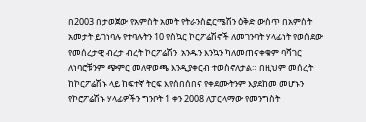በ2003 በታወጀው የአምስት አመት የትራንስፎርሜሽን ዕቅድ ውስጥ በአምስት አመታት ይገነባሉ የተባሉትን 10 የስኳር ኮርፖሬሽኖች ለመገንባት ሃላፊነት የወሰደው የመሰረታዊ ብረታ ብረት ኮርፖሬሽን  አንዱን እንኳን ካለመጠናቀቁም ባሻገር ለነባሮቹንም ጭምር መለዋወጫ እንዲያቀርብ ተወስኖለታል። በዚህም መሰረት ከኮርፖሬሽኑ ላይ ከፍተኛ ትርፍ እየሰበሰበና የቀደሙትንም እያደከመ መሆኑን የኮሮፖሬሽኑ ሃላፊዎችን ግንቦት 1 ቀን 2008 ለፓርላማው የመንግስት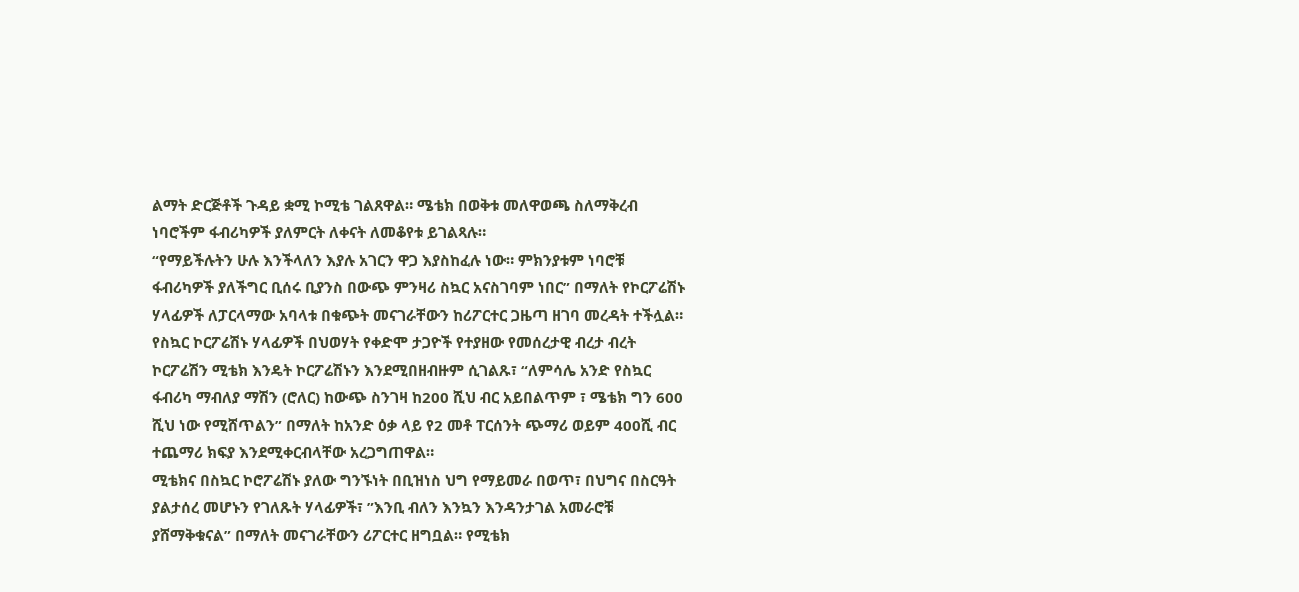ልማት ድርጅቶች ጉዳይ ቋሚ ኮሚቴ ገልጸዋል። ሜቴክ በወቅቱ መለዋወጫ ስለማቅረብ ነባሮችም ፋብሪካዎች ያለምርት ለቀናት ለመቆየቱ ይገልጻሉ።
“የማይችሉትን ሁሉ እንችላለን እያሉ አገርን ዋጋ እያስከፈሉ ነው። ምክንያቱም ነባሮቹ ፋብሪካዎች ያለችግር ቢሰሩ ቢያንስ በውጭ ምንዛሪ ስኳር አናስገባም ነበር” በማለት የኮርፖሬሽኑ ሃላፊዎች ለፓርላማው አባላቱ በቁጭት መናገራቸውን ከሪፖርተር ጋዜጣ ዘገባ መረዳት ተችሏል።
የስኳር ኮርፖሬሽኑ ሃላፊዎች በህወሃት የቀድሞ ታጋዮች የተያዘው የመሰረታዊ ብረታ ብረት ኮርፖሬሽን ሚቴክ እንዴት ኮርፖሬሽኑን እንደሚበዘብዙም ሲገልጹ፣ “ለምሳሌ አንድ የስኳር ፋብሪካ ማብለያ ማሽን (ሮለር) ከውጭ ስንገዛ ከ200 ሺህ ብር አይበልጥም ፣ ሜቴክ ግን 600 ሺህ ነው የሚሸጥልን” በማለት ከአንድ ዕቃ ላይ የ2 መቶ ፐርሰንት ጭማሪ ወይም 400ሺ ብር ተጨማሪ ክፍያ እንደሚቀርብላቸው አረጋግጠዋል።
ሚቴክና በስኳር ኮሮፖሬሽኑ ያለው ግንኙነት በቢዝነስ ህግ የማይመራ በወጥ፣ በህግና በስርዓት ያልታሰረ መሆኑን የገለጹት ሃላፊዎች፣ ”እንቢ ብለን እንኳን እንዳንታገል አመራሮቹ ያሸማቅቁናል” በማለት መናገራቸውን ሪፖርተር ዘግቧል። የሚቴክ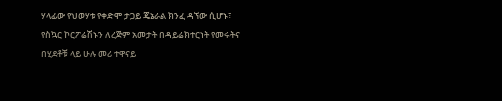ሃላፊው የህወሃቱ የቀድሞ ታጋይ ጄኔራል ክንፈ ዳኘው ሲሆኑ፣ የስኳር ኮርፖሬሽኑን ለረጅም አመታት በዳይሬክተርነት የመሩትና በሂደቶቹ ላይ ሁሉ መሪ ተዋናይ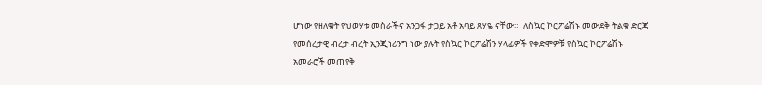ሆነው የዘለቁት የህወሃቱ መስራችና አንጋፋ ታጋይ አቶ አባይ ጸሃዬ ናቸው።  ለስኳር ኮርፖሬሽኑ መውደቅ ትልቁ ድርጃ የመሰረታዊ ብረታ ብረት ኢንጂነሪንግ ነው ያሉት የስኳር ኮርፖሬሽን ሃላፊዎች የቀድሞዎቹ የስኳር ኮርፖሬሽኑ አመራሮች መጠየቅ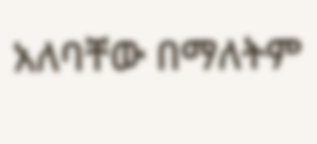አለባቸው በማለትም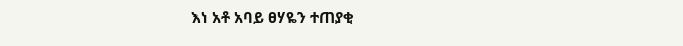እነ አቶ አባይ ፀሃዬን ተጠያቂ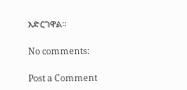አድርገዋል።

No comments:

Post a Comment